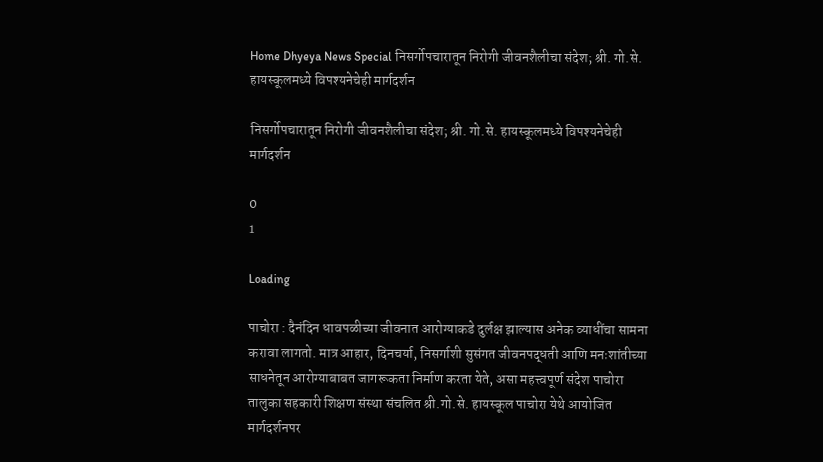Home Dhyeya News Special निसर्गोपचारातून निरोगी जीवनशैलीचा संदेश; श्री. गो.से. हायस्कूलमध्ये विपश्यनेचेही मार्गदर्शन

निसर्गोपचारातून निरोगी जीवनशैलीचा संदेश; श्री. गो.से. हायस्कूलमध्ये विपश्यनेचेही मार्गदर्शन

0
1

Loading

पाचोरा : दैनंदिन धावपळीच्या जीवनात आरोग्याकडे दुर्लक्ष झाल्यास अनेक व्याधींचा सामना करावा लागतो. मात्र आहार, दिनचर्या, निसर्गाशी सुसंगत जीवनपद्धती आणि मनःशांतीच्या साधनेतून आरोग्याबाबत जागरूकता निर्माण करता येते, असा महत्त्वपूर्ण संदेश पाचोरा तालुका सहकारी शिक्षण संस्था संचलित श्री.गो.से. हायस्कूल पाचोरा येथे आयोजित मार्गदर्शनपर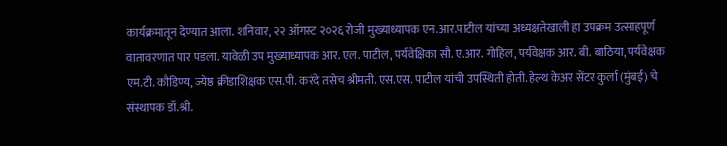कार्यक्रमातून देण्यात आला. शनिवार, २२ ऑगस्ट २०२६ रोजी मुख्याध्यापक एन.आर.पाटील यांच्या अध्यक्षतेखाली हा उपक्रम उत्साहपूर्ण वातावरणात पार पडला. यावेळी उप मुख्याध्यापक आर. एल. पाटील, पर्यवेक्षिका सौ. ए.आर. गोहिल, पर्यवेक्षक आर. बी. बाठिया, पर्यवेक्षक एम.टी. कौडिण्य, ज्येष्ठ क्रीडाशिक्षक एस.पी. करंदे तसेच श्रीमती. एस.एस. पाटील यांची उपस्थिती होती. हेल्थ केअर सेंटर कुर्ला (मुंबई) चे संस्थापक डॉ.श्री.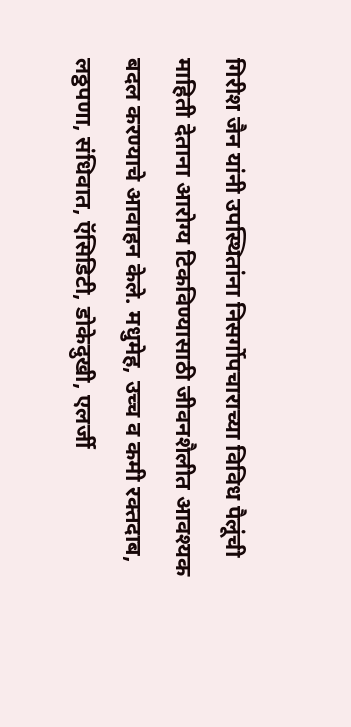गिरीश जैन यांनी उपस्थितांना निसर्गोपचाराच्या विविध पैलूंची माहिती देताना आरोग्य टिकविण्यासाठी जीवनशैलीत आवश्यक बदल करण्याचे आवाहन केले. मधुमेह, उच्च व कमी रक्तदाब, लठ्ठपणा, संधिवात, ऍसिडिटी, डोकेदुखी, एलर्जी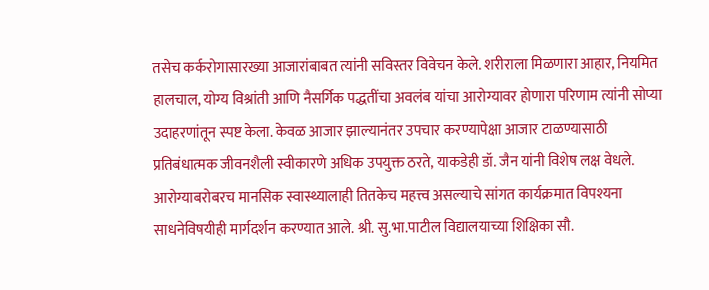तसेच कर्करोगासारख्या आजारांबाबत त्यांनी सविस्तर विवेचन केले. शरीराला मिळणारा आहार, नियमित हालचाल, योग्य विश्रांती आणि नैसर्गिक पद्धतींचा अवलंब यांचा आरोग्यावर होणारा परिणाम त्यांनी सोप्या उदाहरणांतून स्पष्ट केला. केवळ आजार झाल्यानंतर उपचार करण्यापेक्षा आजार टाळण्यासाठी प्रतिबंधात्मक जीवनशैली स्वीकारणे अधिक उपयुक्त ठरते, याकडेही डॉ. जैन यांनी विशेष लक्ष वेधले. आरोग्याबरोबरच मानसिक स्वास्थ्यालाही तितकेच महत्त्व असल्याचे सांगत कार्यक्रमात विपश्यना साधनेविषयीही मार्गदर्शन करण्यात आले. श्री. सु.भा.पाटील विद्यालयाच्या शिक्षिका सौ.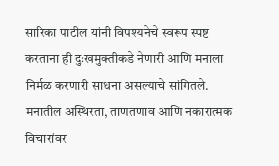सारिका पाटील यांनी विपश्यनेचे स्वरूप स्पष्ट करताना ही दुःखमुक्तीकडे नेणारी आणि मनाला निर्मळ करणारी साधना असल्याचे सांगितले. मनातील अस्थिरता, ताणतणाव आणि नकारात्मक विचारांवर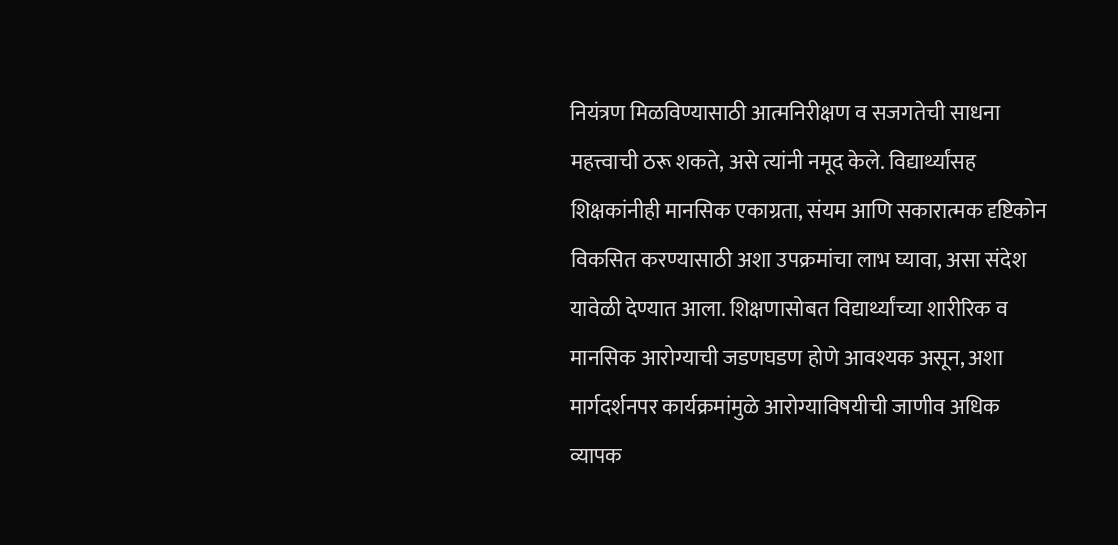नियंत्रण मिळविण्यासाठी आत्मनिरीक्षण व सजगतेची साधना महत्त्वाची ठरू शकते, असे त्यांनी नमूद केले. विद्यार्थ्यांसह शिक्षकांनीही मानसिक एकाग्रता, संयम आणि सकारात्मक दृष्टिकोन विकसित करण्यासाठी अशा उपक्रमांचा लाभ घ्यावा, असा संदेश यावेळी देण्यात आला. शिक्षणासोबत विद्यार्थ्यांच्या शारीरिक व मानसिक आरोग्याची जडणघडण होणे आवश्यक असून, अशा मार्गदर्शनपर कार्यक्रमांमुळे आरोग्याविषयीची जाणीव अधिक व्यापक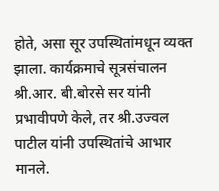होते, असा सूर उपस्थितांमधून व्यक्त झाला. कार्यक्रमाचे सूत्रसंचालन श्री.आर. बी.बोरसे सर यांनी प्रभावीपणे केले, तर श्री.उज्वल पाटील यांनी उपस्थितांचे आभार मानले.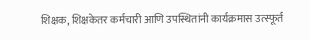शिक्षक, शिक्षकेतर कर्मचारी आणि उपस्थितांनी कार्यक्रमास उत्स्फूर्त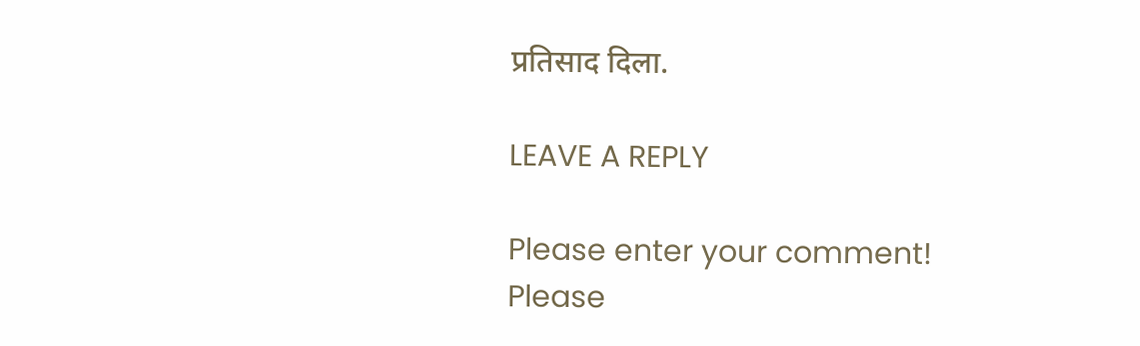प्रतिसाद दिला.

LEAVE A REPLY

Please enter your comment!
Please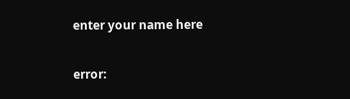enter your name here

error: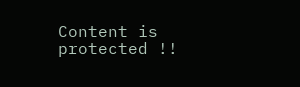Content is protected !!